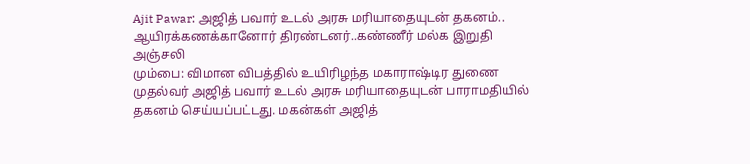Ajit Pawar: அஜித் பவார் உடல் அரசு மரியாதையுடன் தகனம்.. ஆயிரக்கணக்கானோர் திரண்டனர்..கண்ணீர் மல்க இறுதி அஞ்சலி
மும்பை: விமான விபத்தில் உயிரிழந்த மகாராஷ்டிர துணை முதல்வர் அஜித் பவார் உடல் அரசு மரியாதையுடன் பாராமதியில் தகனம் செய்யப்பட்டது. மகன்கள் அஜித்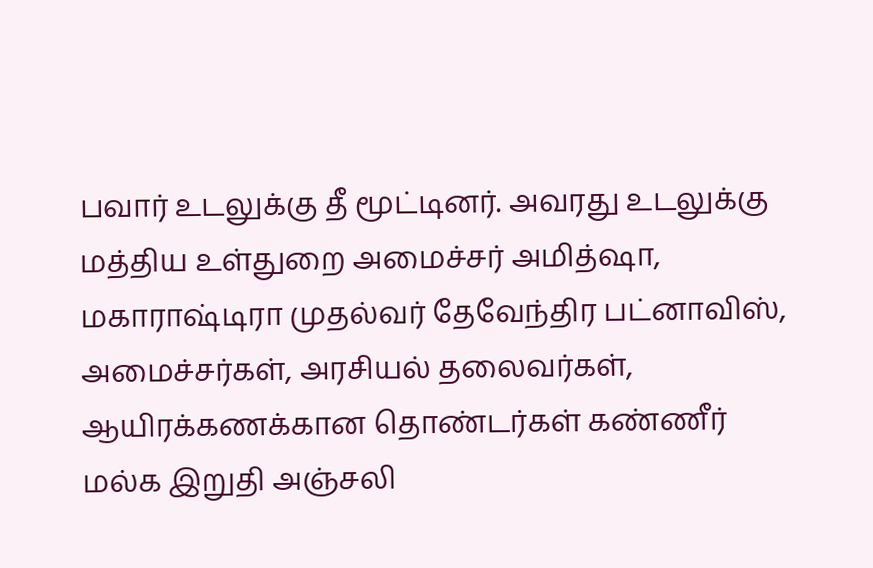பவார் உடலுக்கு தீ மூட்டினர். அவரது உடலுக்கு மத்திய உள்துறை அமைச்சர் அமித்ஷா, மகாராஷ்டிரா முதல்வர் தேவேந்திர பட்னாவிஸ், அமைச்சர்கள், அரசியல் தலைவர்கள், ஆயிரக்கணக்கான தொண்டர்கள் கண்ணீர் மல்க இறுதி அஞ்சலி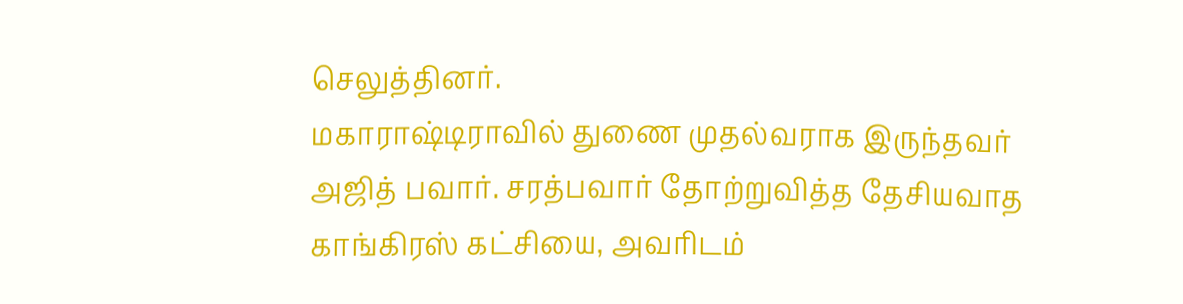செலுத்தினர்.
மகாராஷ்டிராவில் துணை முதல்வராக இருந்தவர் அஜித் பவார். சரத்பவார் தோற்றுவித்த தேசியவாத காங்கிரஸ் கட்சியை, அவரிடம்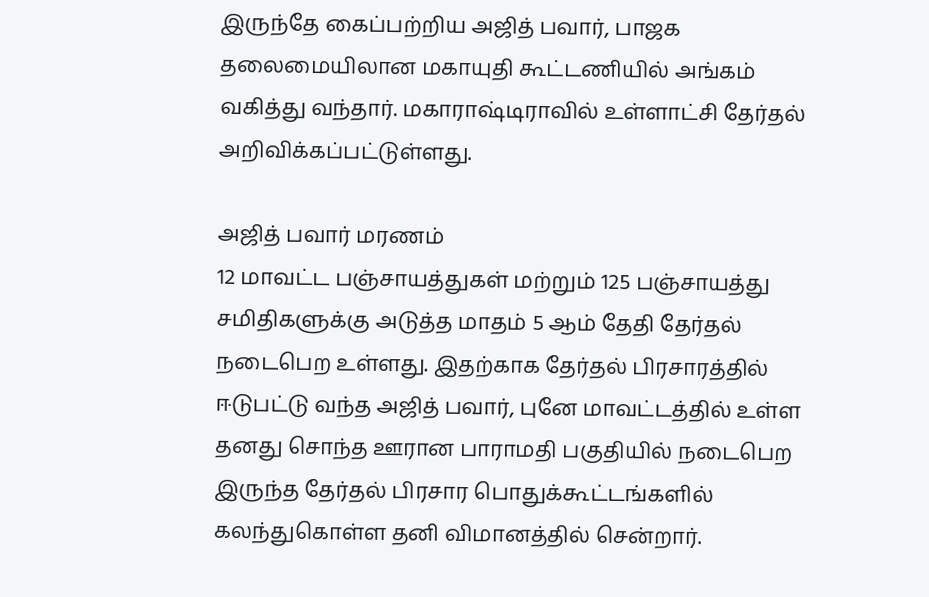இருந்தே கைப்பற்றிய அஜித் பவார், பாஜக தலைமையிலான மகாயுதி கூட்டணியில் அங்கம் வகித்து வந்தார். மகாராஷ்டிராவில் உள்ளாட்சி தேர்தல் அறிவிக்கப்பட்டுள்ளது.

அஜித் பவார் மரணம்
12 மாவட்ட பஞ்சாயத்துகள் மற்றும் 125 பஞ்சாயத்து சமிதிகளுக்கு அடுத்த மாதம் 5 ஆம் தேதி தேர்தல் நடைபெற உள்ளது. இதற்காக தேர்தல் பிரசாரத்தில் ஈடுபட்டு வந்த அஜித் பவார், புனே மாவட்டத்தில் உள்ள தனது சொந்த ஊரான பாராமதி பகுதியில் நடைபெற இருந்த தேர்தல் பிரசார பொதுக்கூட்டங்களில் கலந்துகொள்ள தனி விமானத்தில் சென்றார்.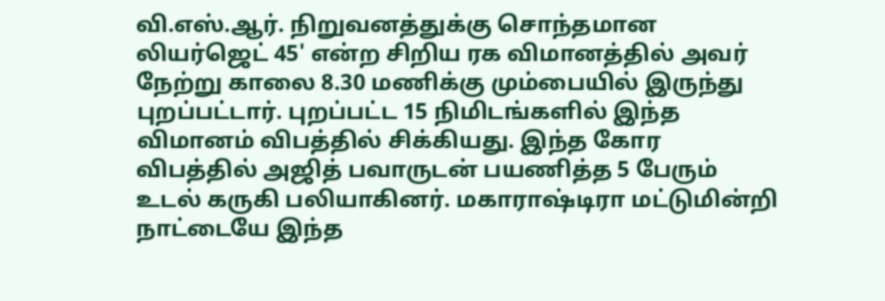வி.எஸ்.ஆர். நிறுவனத்துக்கு சொந்தமான லியர்ஜெட் 45' என்ற சிறிய ரக விமானத்தில் அவர் நேற்று காலை 8.30 மணிக்கு மும்பையில் இருந்து புறப்பட்டார். புறப்பட்ட 15 நிமிடங்களில் இந்த விமானம் விபத்தில் சிக்கியது. இந்த கோர விபத்தில் அஜித் பவாருடன் பயணித்த 5 பேரும் உடல் கருகி பலியாகினர். மகாராஷ்டிரா மட்டுமின்றி நாட்டையே இந்த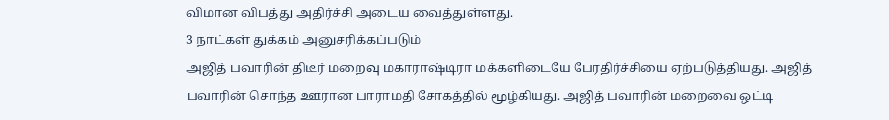விமான விபத்து அதிர்ச்சி அடைய வைத்துள்ளது.
3 நாட்கள் துக்கம் அனுசரிக்கப்படும்
அஜித் பவாரின் திடீர் மறைவு மகாராஷ்டிரா மக்களிடையே பேரதிர்ச்சியை ஏற்படுத்தியது. அஜித் பவாரின் சொந்த ஊரான பாராமதி சோகத்தில் மூழ்கியது. அஜித் பவாரின் மறைவை ஒட்டி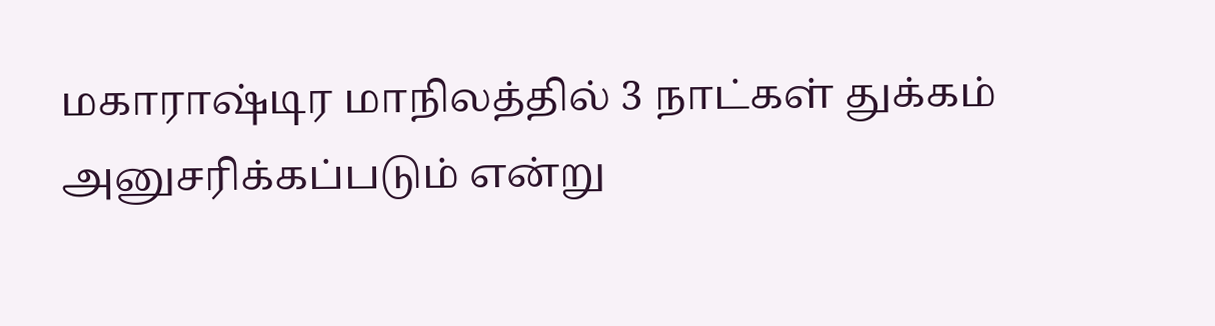மகாராஷ்டிர மாநிலத்தில் 3 நாட்கள் துக்கம் அனுசரிக்கப்படும் என்று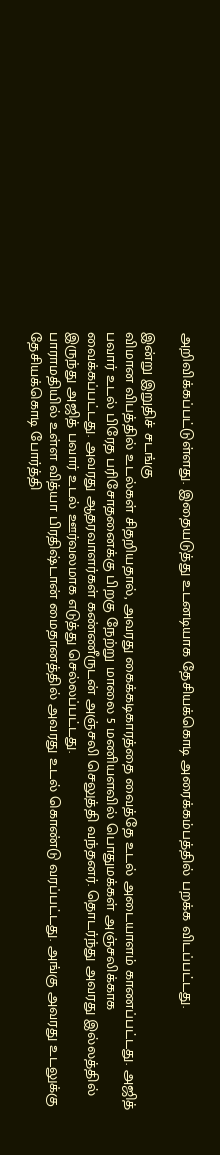அறிவிக்கப்பட்டுள்ளது. இதையடுத்து உடனடியாக தேசியக்கொடி அரைக்கம்பத்தில் பறக்க விடப்பட்டது.

இன்று இறுதிச் சடங்கு
விமான விபத்தில் உடல்கள் சிதறியதால், அவரது கைக்கடிகாரத்தை வைத்தே உடல் அடையாளம் காணப்பட்டது. அஜித் பவார் உடல் பிரேத பரிசோதனைக்கு பிறகு நேற்று மாலை 5 மணியளவில் பொதுமக்கள் அஞ்சலிக்காக வைக்கப்பட்டது. அவரது ஆதரவாளர்கள் கண்ணீருடன் அஞ்சலி செலுத்தி வந்தனர். தொடர்ந்து அவரது இல்லத்தில் இருந்து அஜித் பவார் உடல் ஊர்வலமாக எடுத்து செல்லப்பட்டது.
பாராமதியில் உள்ள வித்யா பிரதிஷ்டான் மைதானத்தில் அவரது உடல் கொண்டு வரப்பட்டது. அங்கு அவரது உடலுக்கு தேசியக்கொடி போர்த்தி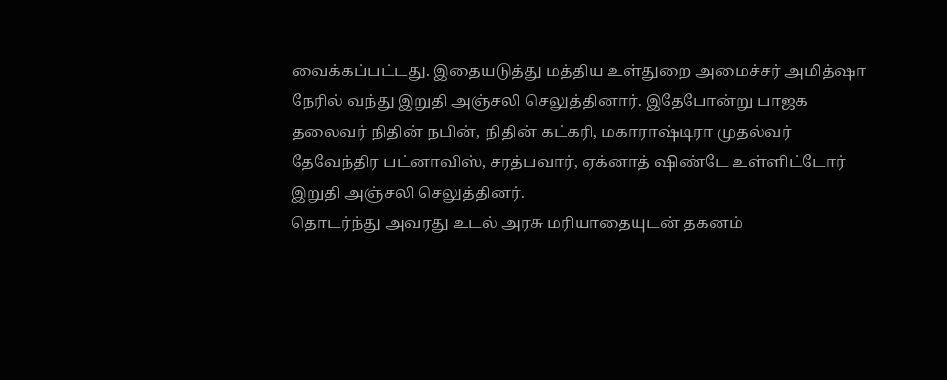வைக்கப்பட்டது. இதையடுத்து மத்திய உள்துறை அமைச்சர் அமித்ஷா நேரில் வந்து இறுதி அஞ்சலி செலுத்தினார். இதேபோன்று பாஜக தலைவர் நிதின் நபின், நிதின் கட்கரி, மகாராஷ்டிரா முதல்வர் தேவேந்திர பட்னாவிஸ், சரத்பவார், ஏக்னாத் ஷிண்டே உள்ளிட்டோர் இறுதி அஞ்சலி செலுத்தினர்.
தொடர்ந்து அவரது உடல் அரசு மரியாதையுடன் தகனம்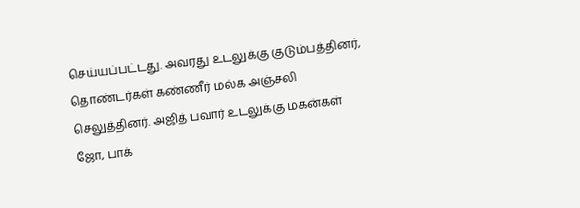செய்யப்பட்டது. அவரது உடலுக்கு குடும்பத்தினர், தொண்டர்கள் கண்ணீர் மல்க அஞ்சலி செலுத்தினர். அஜித் பவார் உடலுக்கு மகன்கள் ஜோ, பாக்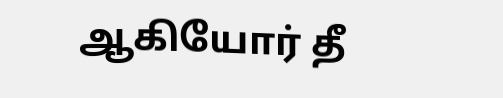ஆகியோர் தீ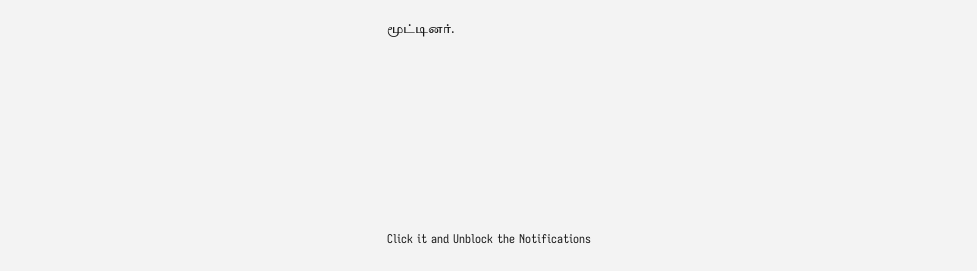மூட்டினர்.












Click it and Unblock the Notifications